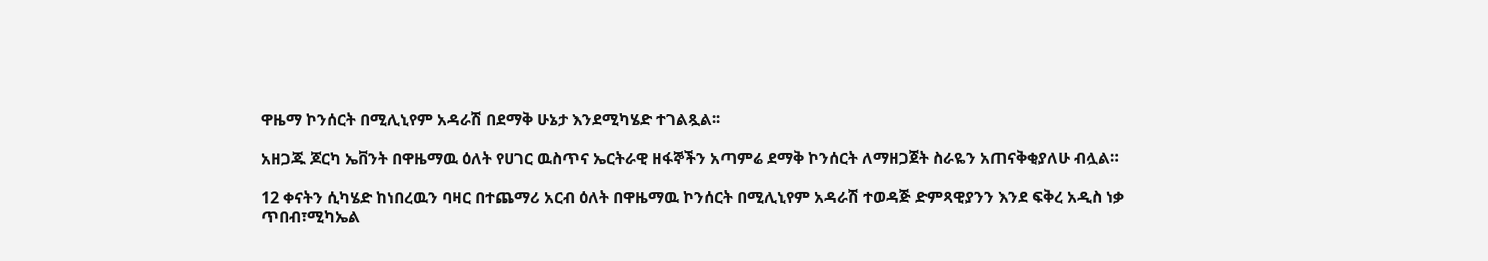ዋዜማ ኮንሰርት በሚሊኒየም አዳራሽ በደማቅ ሁኔታ እንደሚካሄድ ተገልጿል፡፡

አዘጋጁ ጆርካ ኤቨንት በዋዜማዉ ዕለት የሀገር ዉስጥና ኤርትራዊ ዘፋኞችን አጣምሬ ደማቅ ኮንሰርት ለማዘጋጀት ስራዬን አጠናቅቂያለሁ ብሏል።

12 ቀናትን ሲካሄድ ከነበረዉን ባዛር በተጨማሪ አርብ ዕለት በዋዜማዉ ኮንሰርት በሚሊኒየም አዳራሽ ተወዳጅ ድምጻዊያንን እንደ ፍቅረ አዲስ ነቃ ጥበብ፣ሚካኤል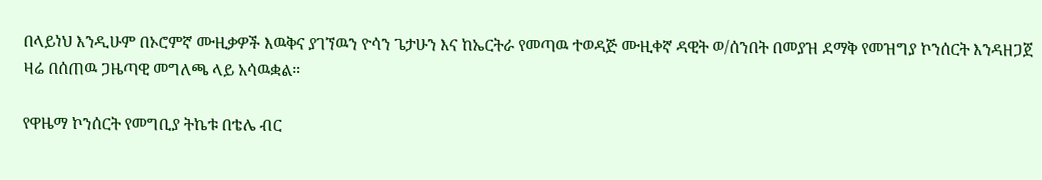በላይነህ እንዲሁም በኦሮምኛ ሙዚቃዎች እዉቅና ያገኘዉን ዮሳን ጌታሁን እና ከኤርትራ የመጣዉ ተወዳጅ ሙዚቀኛ ዳዊት ወ/ሰንበት በመያዝ ደማቅ የመዝግያ ኮንሰርት እንዳዘጋጀ ዛሬ በሰጠዉ ጋዜጣዊ መግለጫ ላይ አሳዉቋል።

የዋዜማ ኮንሰርት የመግቢያ ትኬቱ በቴሌ ብር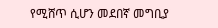የሚሸጥ ሲሆን መደበኛ መግቢያ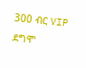300 ብር VIP ደግሞ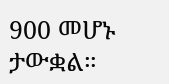900 መሆኑ ታውቋል።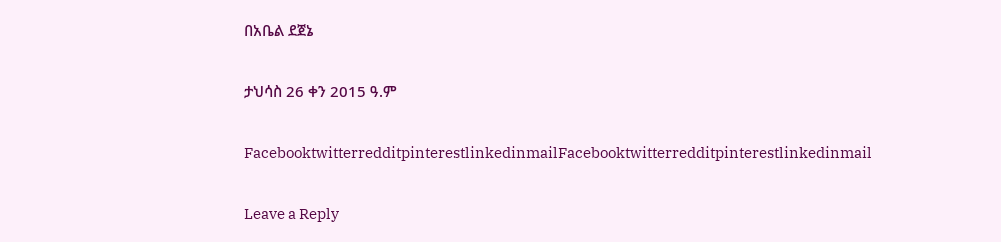በአቤል ደጀኔ

ታህሳስ 26 ቀን 2015 ዓ.ም

FacebooktwitterredditpinterestlinkedinmailFacebooktwitterredditpinterestlinkedinmail

Leave a Reply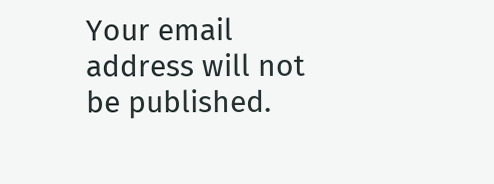Your email address will not be published.